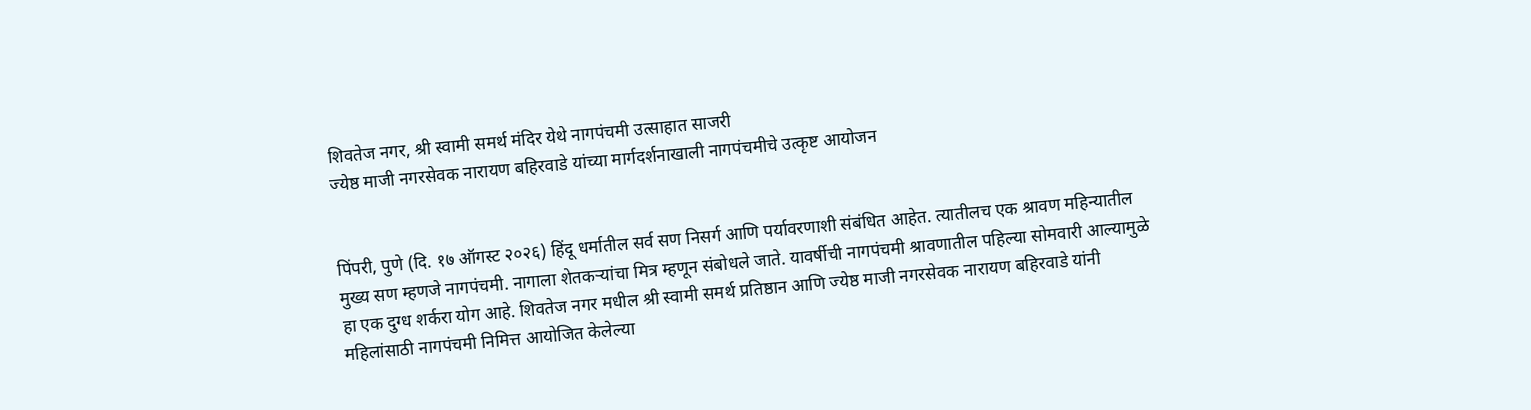शिवतेज नगर, श्री स्वामी समर्थ मंदिर येथे नागपंचमी उत्साहात साजरी
ज्येष्ठ माजी नगरसेवक नारायण बहिरवाडे यांच्या मार्गदर्शनाखाली नागपंचमीचे उत्कृष्ट आयोजन


पिंपरी, पुणे (दि. १७ ऑगस्ट २०२६) हिंदू धर्मातील सर्व सण निसर्ग आणि पर्यावरणाशी संबंधित आहेत. त्यातीलच एक श्रावण महिन्यातील मुख्य सण म्हणजे नागपंचमी. नागाला शेतकऱ्यांचा मित्र म्हणून संबोधले जाते. यावर्षीची नागपंचमी श्रावणातील पहिल्या सोमवारी आल्यामुळे हा एक दुग्ध शर्करा योग आहे. शिवतेज नगर मधील श्री स्वामी समर्थ प्रतिष्ठान आणि ज्येष्ठ माजी नगरसेवक नारायण बहिरवाडे यांनी महिलांसाठी नागपंचमी निमित्त आयोजित केलेल्या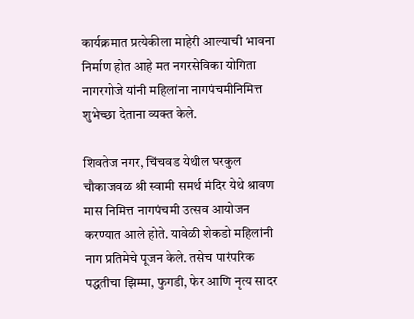कार्यक्रमात प्रत्येकीला माहेरी आल्याची भावना निर्माण होत आहे मत नगरसेविका योगिता नागरगोजे यांनी महिलांना नागपंचमीनिमित्त शुभेच्छा देताना व्यक्त केले.

शिवतेज नगर, चिंचवड येथील घरकुल चौकाजवळ श्री स्वामी समर्थ मंदिर येथे श्रावण मास निमित्त नागपंचमी उत्सव आयोजन करण्यात आले होते. यावेळी शेकडो महिलांनी नाग प्रतिमेचे पूजन केले. तसेच पारंपरिक पद्धतीचा झिम्मा, फुगडी, फेर आणि नृत्य सादर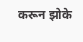करून झोके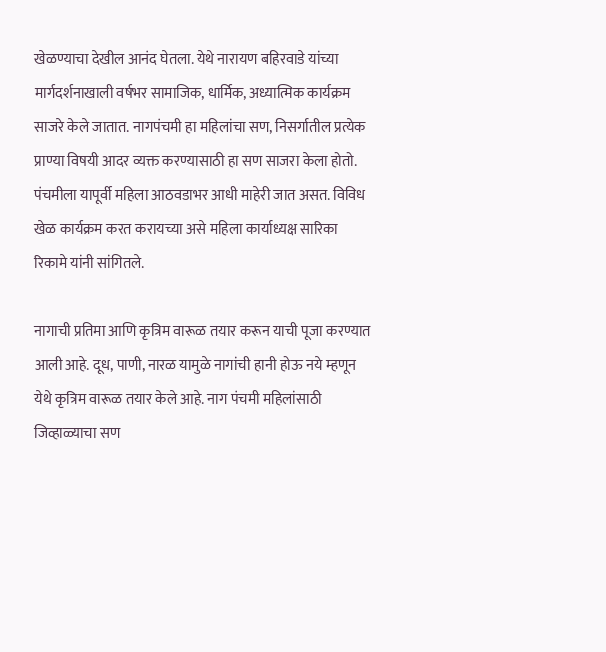खेळण्याचा देखील आनंद घेतला. येथे नारायण बहिरवाडे यांच्या मार्गदर्शनाखाली वर्षभर सामाजिक, धार्मिक, अध्यात्मिक कार्यक्रम साजरे केले जातात. नागपंचमी हा महिलांचा सण, निसर्गातील प्रत्येक प्राण्या विषयी आदर व्यक्त करण्यासाठी हा सण साजरा केला होतो. पंचमीला यापूर्वी महिला आठवडाभर आधी माहेरी जात असत. विविध खेळ कार्यक्रम करत करायच्या असे महिला कार्याध्यक्ष सारिका रिकामे यांनी सांगितले.

नागाची प्रतिमा आणि कृत्रिम वारूळ तयार करून याची पूजा करण्यात आली आहे. दूध, पाणी, नारळ यामुळे नागांची हानी होऊ नये म्हणून येथे कृत्रिम वारूळ तयार केले आहे. नाग पंचमी महिलांसाठी जिव्हाळ्याचा सण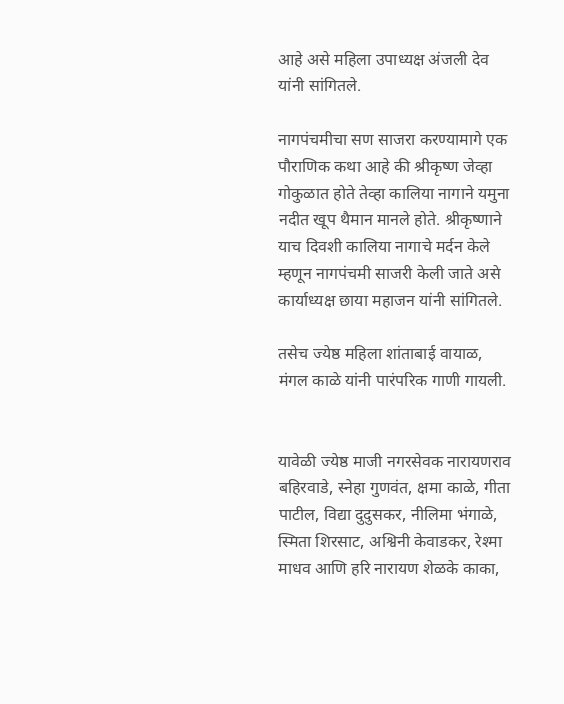आहे असे महिला उपाध्यक्ष अंजली देव यांनी सांगितले.

नागपंचमीचा सण साजरा करण्यामागे एक पौराणिक कथा आहे की श्रीकृष्ण जेव्हा गोकुळात होते तेव्हा कालिया नागाने यमुना नदीत खूप थैमान मानले होते. श्रीकृष्णाने याच दिवशी कालिया नागाचे मर्दन केले म्हणून नागपंचमी साजरी केली जाते असे कार्याध्यक्ष छाया महाजन यांनी सांगितले.

तसेच ज्येष्ठ महिला शांताबाई वायाळ, मंगल काळे यांनी पारंपरिक गाणी गायली.


यावेळी ज्येष्ठ माजी नगरसेवक नारायणराव बहिरवाडे, स्नेहा गुणवंत, क्षमा काळे, गीता पाटील, विद्या दुदुसकर, नीलिमा भंगाळे, स्मिता शिरसाट, अश्विनी केवाडकर, रेश्मा माधव आणि हरि नारायण शेळके काका,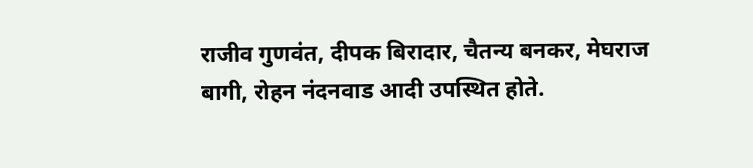राजीव गुणवंत, दीपक बिरादार, चैतन्य बनकर, मेघराज बागी, रोहन नंदनवाड आदी उपस्थित होते.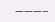———–